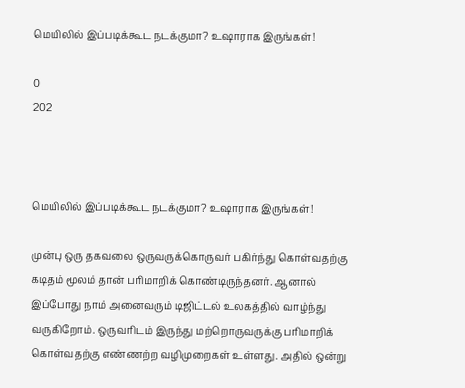மெயிலில் இப்படிக்கூட நடக்குமா? உஷாராக இருங்கள்!

0
202



மெயிலில் இப்படிக்கூட நடக்குமா? உஷாராக இருங்கள்!

முன்பு ஒரு தகவலை ஒருவருக்கொருவர் பகிர்ந்து கொள்வதற்கு கடிதம் மூலம் தான் பரிமாறிக் கொண்டிருந்தனர். ஆனால் இப்போது நாம் அனைவரும் டிஜிட்டல் உலகத்தில் வாழ்ந்து வருகிறோம். ஒருவரிடம் இருந்து மற்றொருவருக்கு பரிமாறிக் கொள்வதற்கு எண்ணற்ற வழிமுறைகள் உள்ளது. அதில் ஒன்று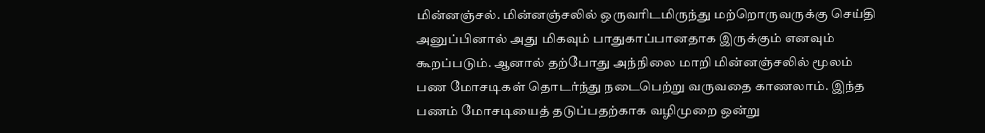மின்னஞ்சல். மின்னஞ்சலில் ஒருவரிடமிருந்து மற்றொருவருக்கு செய்தி அனுப்பினால் அது மிகவும் பாதுகாப்பானதாக இருக்கும் எனவும் கூறப்படும். ஆனால் தற்போது அந்நிலை மாறி மின்னஞ்சலில் மூலம் பண மோசடிகள் தொடர்ந்து நடைபெற்று வருவதை காணலாம். இந்த பணம் மோசடியைத் தடுப்பதற்காக வழிமுறை ஒன்று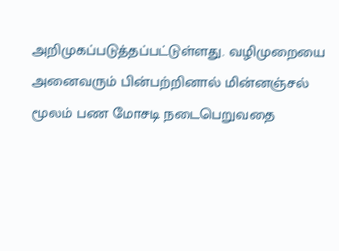அறிமுகப்படுத்தப்பட்டுள்ளது. வழிமுறையை அனைவரும் பின்பற்றினால் மின்னஞ்சல் மூலம் பண மோசடி நடைபெறுவதை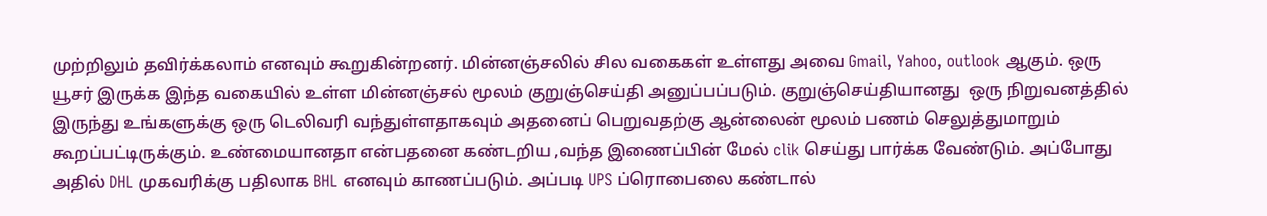முற்றிலும் தவிர்க்கலாம் எனவும் கூறுகின்றனர். மின்னஞ்சலில் சில வகைகள் உள்ளது அவை Gmail, Yahoo, outlook ஆகும். ஒரு யூசர் இருக்க இந்த வகையில் உள்ள மின்னஞ்சல் மூலம் குறுஞ்செய்தி அனுப்பப்படும். குறுஞ்செய்தியானது  ஒரு நிறுவனத்தில் இருந்து உங்களுக்கு ஒரு டெலிவரி வந்துள்ளதாகவும் அதனைப் பெறுவதற்கு ஆன்லைன் மூலம் பணம் செலுத்துமாறும் கூறப்பட்டிருக்கும். உண்மையானதா என்பதனை கண்டறிய ,வந்த இணைப்பின் மேல் clik செய்து பார்க்க வேண்டும். அப்போது அதில் DHL முகவரிக்கு பதிலாக BHL எனவும் காணப்படும். அப்படி UPS ப்ரொபைலை கண்டால்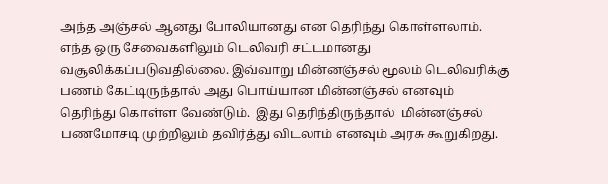அந்த அஞ்சல் ஆனது போலியானது என தெரிந்து கொள்ளலாம். எந்த ஒரு சேவைகளிலும் டெலிவரி சட்டமானது வசூலிக்கப்படுவதில்லை. இவ்வாறு மின்னஞ்சல் மூலம் டெலிவரிக்கு பணம் கேட்டிருந்தால் அது பொய்யான மின்னஞ்சல் எனவும் தெரிந்து கொள்ள வேண்டும்.  இது தெரிந்திருந்தால்  மின்னஞ்சல் பணமோசடி முற்றிலும் தவிர்த்து விடலாம் எனவும் அரசு கூறுகிறது.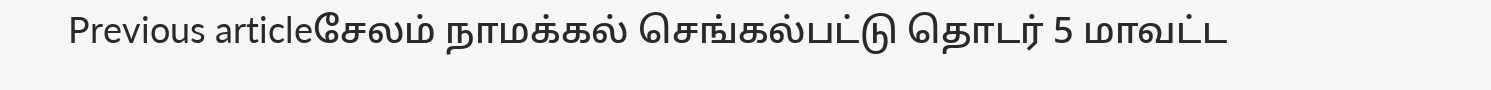Previous articleசேலம் நாமக்கல் செங்கல்பட்டு தொடர் 5 மாவட்ட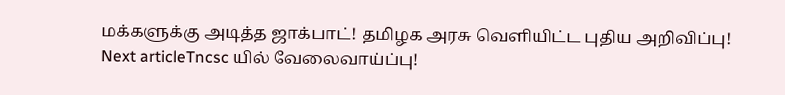மக்களுக்கு அடித்த ஜாக்பாட்! தமிழக அரசு வெளியிட்ட புதிய அறிவிப்பு!
Next articleTncsc யில் வேலைவாய்ப்பு!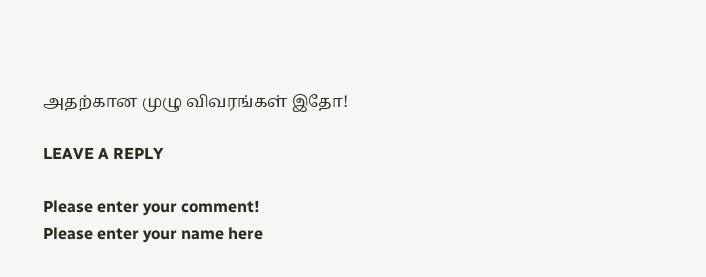அதற்கான முழு விவரங்கள் இதோ!

LEAVE A REPLY

Please enter your comment!
Please enter your name here